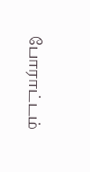போராட்டம்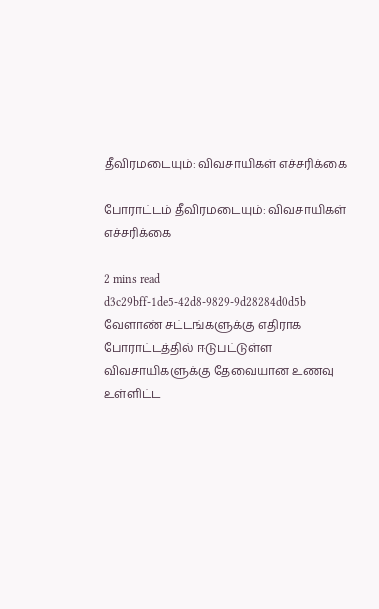தீவிரமடையும்: விவசாயிகள் எச்சரிக்கை

போராட்டம் தீவிரமடையும்: விவசாயிகள் எச்சரிக்கை

2 mins read
d3c29bff-1de5-42d8-9829-9d28284d0d5b
வேளாண் சட்டங்களுக்கு எதிராக போராட்டத்தில் ஈடுபட்டுள்ள விவசாயிகளுக்கு தேவையான உணவு உள்ளிட்ட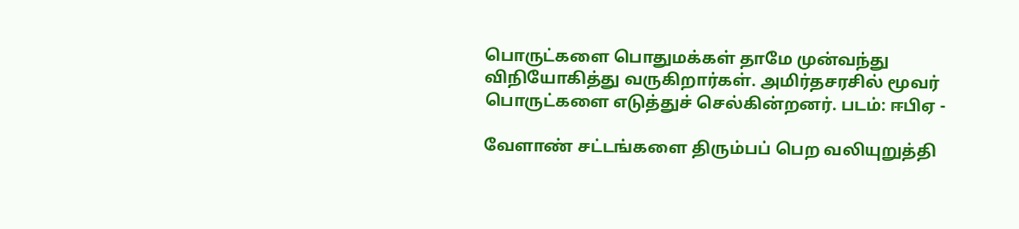பொருட்களை பொதுமக்கள் தாமே முன்வந்து விநியோகித்து வருகிறார்கள். அமிர்தசரசில் மூவர் பொருட்களை எடுத்துச் செல்கின்றனர். படம்: ஈபிஏ -

வேளாண் சட்டங்களை திரும்பப் பெற வலியுறுத்தி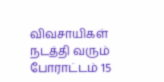விவசாயிகள் நடத்தி வரும் போராட்டம் 15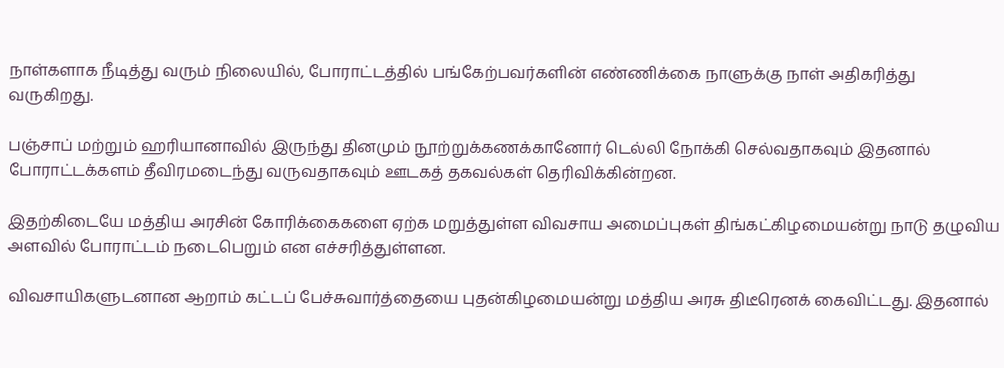நாள்களாக நீடித்து வரும் நிலையில், போராட்டத்தில் பங்கேற்பவர்களின் எண்ணிக்கை நாளுக்கு நாள் அதிகரித்து வருகிறது.

பஞ்சாப் மற்றும் ஹரியானாவில் இருந்து தினமும் நூற்றுக்கணக்கானோர் டெல்லி நோக்கி செல்வதாகவும் இதனால் போராட்டக்களம் தீவிரமடைந்து வருவதாகவும் ஊடகத் தகவல்கள் தெரிவிக்கின்றன.

இதற்கிடையே மத்திய அரசின் கோரிக்கைகளை ஏற்க மறுத்துள்ள விவசாய அமைப்புகள் திங்கட்கிழமையன்று நாடு தழுவிய அளவில் போராட்டம் நடைபெறும் என எச்சரித்துள்ளன.

விவசாயிகளுடனான ஆறாம் கட்டப் பேச்சுவார்த்தையை புதன்கிழமையன்று மத்திய அரசு திடீரெனக் கைவிட்டது. இதனால்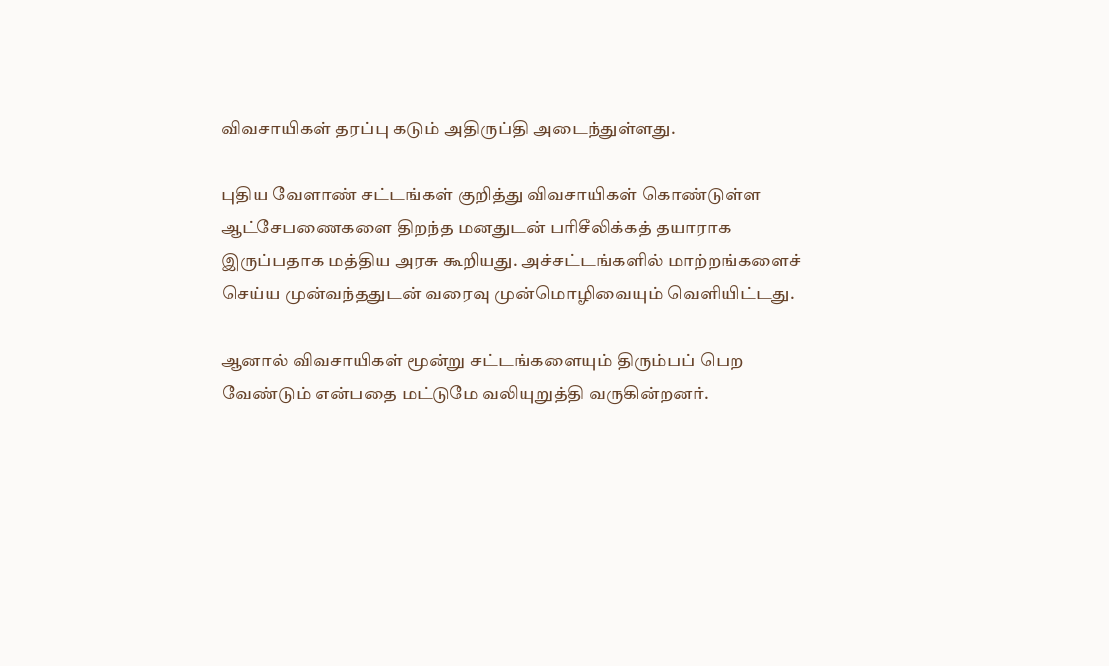விவசாயிகள் தரப்பு கடும் அதிருப்தி அடைந்துள்ளது.

புதிய வேளாண் சட்டங்கள் குறித்து விவசாயிகள் கொண்டுள்ள ஆட்சேபணைகளை திறந்த மனதுடன் பரிசீலிக்கத் தயாராக இருப்பதாக மத்திய அரசு கூறியது. அச்சட்டங்களில் மாற்றங்களைச் செய்ய முன்வந்ததுடன் வரைவு முன்மொழிவையும் வெளியிட்டது.

ஆனால் விவசாயிகள் மூன்று சட்டங்களையும் திரும்பப் பெற வேண்டும் என்பதை மட்டுமே வலியுறுத்தி வருகின்றனர்.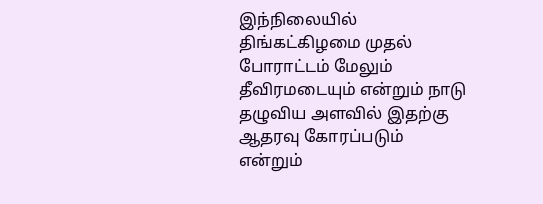இந்நிலையில் திங்கட்கிழமை முதல் போராட்டம் மேலும் தீவிரமடையும் என்றும் நாடு தழுவிய அளவில் இதற்கு ஆதரவு கோரப்படும் என்றும்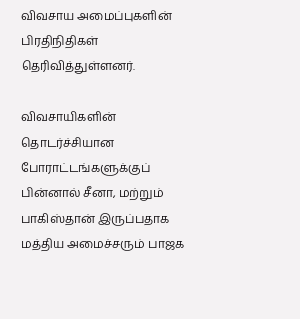விவசாய அமைப்புகளின் பிரதிநிதிகள் தெரிவித்துள்ளனர்.

விவசாயிகளின் தொடர்ச்சியான போராட்டங்களுக்குப் பின்னால் சீனா, மற்றும் பாகிஸ்தான் இருப்பதாக மத்திய அமைச்சரும் பாஜக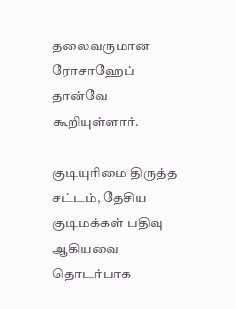தலைவருமான ரோசாஹேப் தான்வே கூறியுள்ளார்.

குடியுரிமை திருத்த சட்டம், தேசிய குடிமக்கள் பதிவு ஆகியவை தொடர்பாக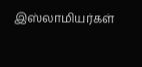இஸ்லாமியர்கள்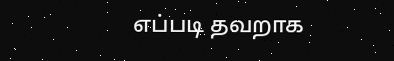எப்படி தவறாக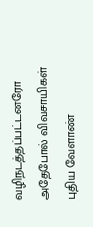வழிநடத்தப்பட்டனரோ அதேபோல் விவசாயிகள் புதிய வேளாண்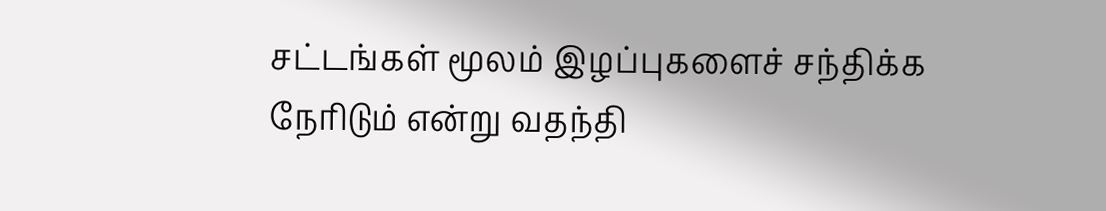சட்டங்கள் மூலம் இழப்புகளைச் சந்திக்க நேரிடும் என்று வதந்தி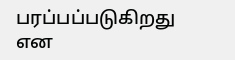பரப்பப்படுகிறது என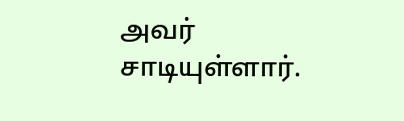அவர் சாடியுள்ளார்.